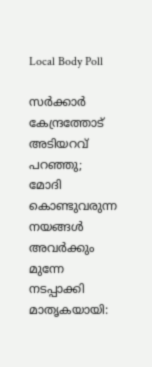Local Body Poll

സര്‍ക്കാര്‍ കേന്ദ്രത്തോട് അടിയറവ് പറഞ്ഞു; മോദി കൊണ്ടുവരുന്ന നയങ്ങള്‍ അവര്‍ക്കും മുന്നേ നടപ്പാക്കി മാതൃകയായി: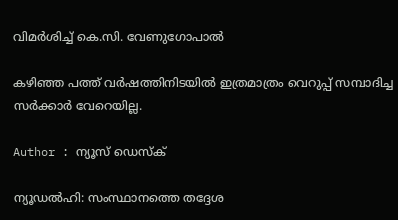വിമര്‍ശിച്ച് കെ.സി. വേണുഗോപാല്‍

കഴിഞ്ഞ പത്ത് വര്‍ഷത്തിനിടയില്‍ ഇത്രമാത്രം വെറുപ്പ് സമ്പാദിച്ച സര്‍ക്കാര്‍ വേറെയില്ല.

Author : ന്യൂസ് ഡെസ്ക്

ന്യൂഡല്‍ഹി: സംസ്ഥാനത്തെ തദ്ദേശ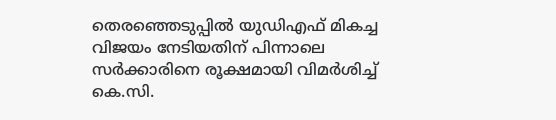തെരഞ്ഞെടുപ്പില്‍ യുഡിഎഫ് മികച്ച വിജയം നേടിയതിന് പിന്നാലെ സര്‍ക്കാരിനെ രൂക്ഷമായി വിമര്‍ശിച്ച് കെ.സി.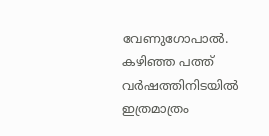വേണുഗോപാല്‍. കഴിഞ്ഞ പത്ത് വര്‍ഷത്തിനിടയില്‍ ഇത്രമാത്രം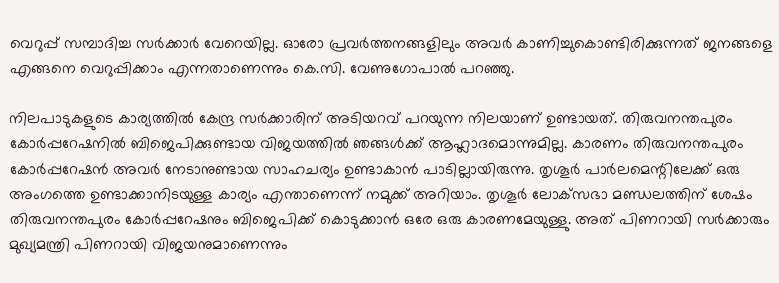വെറുപ്പ് സമ്പാദിച്ച സര്‍ക്കാര്‍ വേറെയില്ല. ഓരോ പ്രവര്‍ത്തനങ്ങളിലും അവര്‍ കാണിച്ചുകൊണ്ടിരിക്കുന്നത് ജനങ്ങളെ എങ്ങനെ വെറുപ്പിക്കാം എന്നതാണെന്നും കെ.സി. വേണുഗോപാല്‍ പറഞ്ഞു.

നിലപാടുകളുടെ കാര്യത്തില്‍ കേന്ദ്ര സര്‍ക്കാരിന് അടിയറവ് പറയുന്ന നിലയാണ് ഉണ്ടായത്. തിരുവനന്തപുരം കോര്‍പ്പറേഷനില്‍ ബിജെപിക്കുണ്ടായ വിജയത്തില്‍ ഞങ്ങള്‍ക്ക് ആഹ്ലാദമൊന്നുമില്ല. കാരണം തിരുവനന്തപുരം കോര്‍പ്പറേഷന്‍ അവര്‍ നേടാനുണ്ടായ സാഹചര്യം ഉണ്ടാകാന്‍ പാടില്ലായിരുന്നു. തൃശൂര്‍ പാര്‍ലമെന്റിലേക്ക് ഒരു അംഗത്തെ ഉണ്ടാക്കാനിടയുള്ള കാര്യം എന്താണെന്ന് നമുക്ക് അറിയാം. തൃശൂര്‍ ലോക്‌സഭാ മണ്ഡലത്തിന് ശേഷം തിരുവനന്തപുരം കോര്‍പ്പറേഷനും ബിജെപിക്ക് കൊടുക്കാന്‍ ഒരേ ഒരു കാരണമേയുള്ളു. അത് പിണറായി സര്‍ക്കാരും മുഖ്യമന്ത്രി പിണറായി വിജയനുമാണെന്നും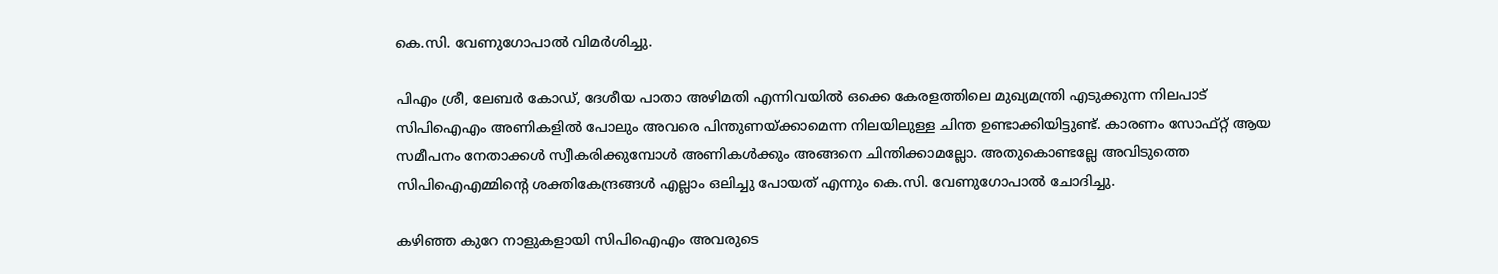കെ.സി. വേണുഗോപാല്‍ വിമര്‍ശിച്ചു.

പിഎം ശ്രീ, ലേബര്‍ കോഡ്, ദേശീയ പാതാ അഴിമതി എന്നിവയില്‍ ഒക്കെ കേരളത്തിലെ മുഖ്യമന്ത്രി എടുക്കുന്ന നിലപാട് സിപിഐഎം അണികളില്‍ പോലും അവരെ പിന്തുണയ്ക്കാമെന്ന നിലയിലുള്ള ചിന്ത ഉണ്ടാക്കിയിട്ടുണ്ട്. കാരണം സോഫ്റ്റ് ആയ സമീപനം നേതാക്കള്‍ സ്വീകരിക്കുമ്പോള്‍ അണികള്‍ക്കും അങ്ങനെ ചിന്തിക്കാമല്ലോ. അതുകൊണ്ടല്ലേ അവിടുത്തെ സിപിഐഎമ്മിന്റെ ശക്തികേന്ദ്രങ്ങള്‍ എല്ലാം ഒലിച്ചു പോയത് എന്നും കെ.സി. വേണുഗോപാല്‍ ചോദിച്ചു.

കഴിഞ്ഞ കുറേ നാളുകളായി സിപിഐഎം അവരുടെ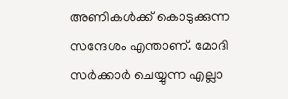അണികള്‍ക്ക് കൊടുക്കുന്ന സന്ദേശം എന്താണ്. മോദി സര്‍ക്കാര്‍ ചെയ്യുന്ന എല്ലാ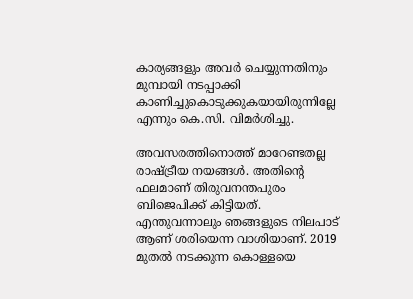കാര്യങ്ങളും അവര്‍ ചെയ്യുന്നതിനും മുമ്പായി നടപ്പാക്കി കാണിച്ചുകൊടുക്കുകയായിരുന്നില്ലേ എന്നും കെ.സി. വിമര്‍ശിച്ചു.

അവസരത്തിനൊത്ത് മാറേണ്ടതല്ല രാഷ്ട്രീയ നയങ്ങള്‍. അതിന്റെ ഫലമാണ് തിരുവനന്തപുരം ബിജെപിക്ക് കിട്ടിയത്. എന്തുവന്നാലും ഞങ്ങളുടെ നിലപാട് ആണ് ശരിയെന്ന വാശിയാണ്. 2019 മുതല്‍ നടക്കുന്ന കൊള്ളയെ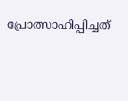പ്രോത്സാഹിപ്പിച്ചത്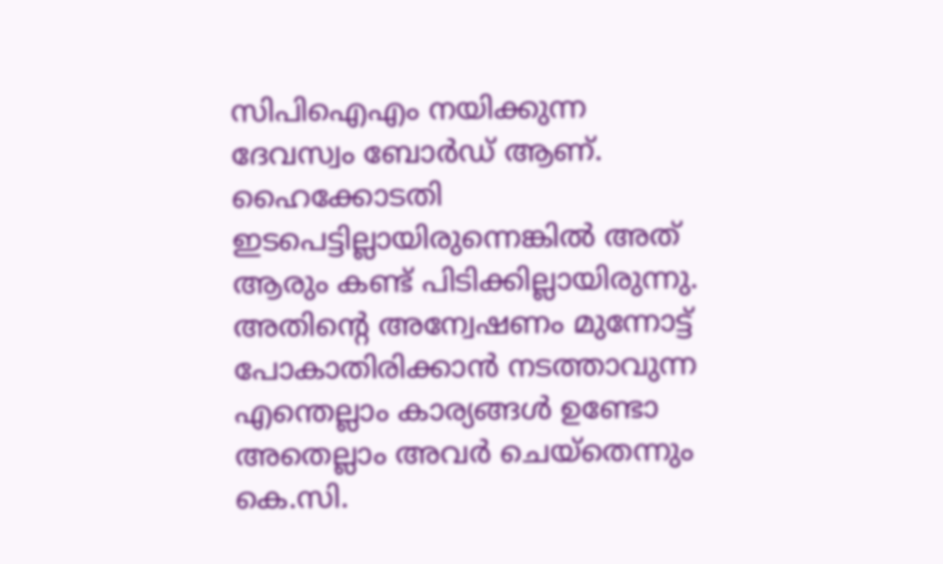സിപിഐഎം നയിക്കുന്ന ദേവസ്വം ബോര്‍ഡ് ആണ്. ഹൈക്കോടതി ഇടപെട്ടില്ലായിരുന്നെങ്കില്‍ അത് ആരും കണ്ട് പിടിക്കില്ലായിരുന്നു. അതിന്റെ അന്വേഷണം മുന്നോട്ട് പോകാതിരിക്കാന്‍ നടത്താവുന്ന എന്തെല്ലാം കാര്യങ്ങള്‍ ഉണ്ടോ അതെല്ലാം അവര്‍ ചെയ്‌തെന്നും കെ.സി.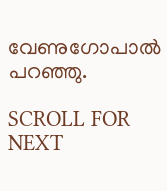വേണുഗോപാല്‍ പറഞ്ഞു.

SCROLL FOR NEXT